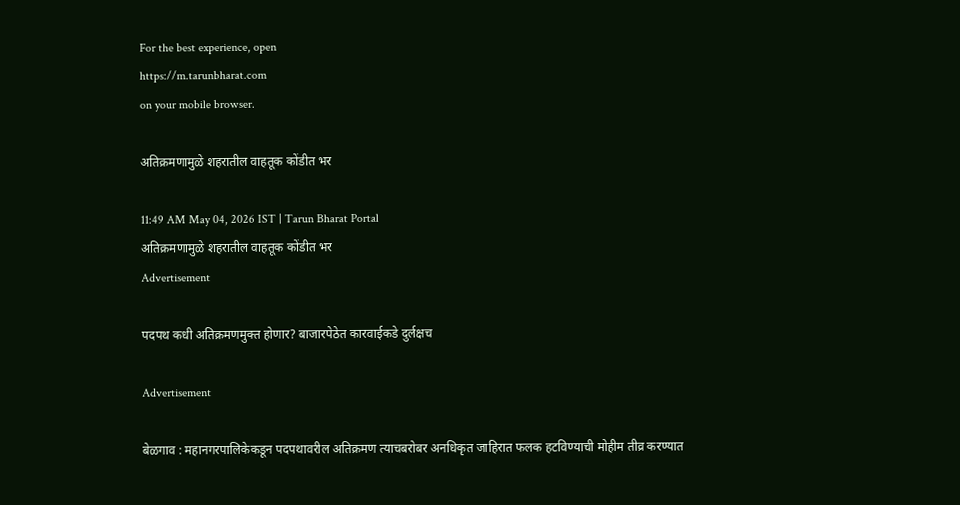For the best experience, open
https://m.tarunbharat.com
on your mobile browser.

अतिक्रमणामुळे शहरातील वाहतूक कोंडीत भर

11:49 AM May 04, 2026 IST | Tarun Bharat Portal
अतिक्रमणामुळे शहरातील वाहतूक कोंडीत भर
Advertisement

पदपथ कधी अतिक्रमणमुक्त होणार? बाजारपेठेत कारवाईकडे दुर्लक्षच

Advertisement

बेळगाव : महानगरपालिकेकडून पदपथावरील अतिक्रमण त्याचबरोबर अनधिकृत जाहिरात फलक हटविण्याची मोहीम तीव्र करण्यात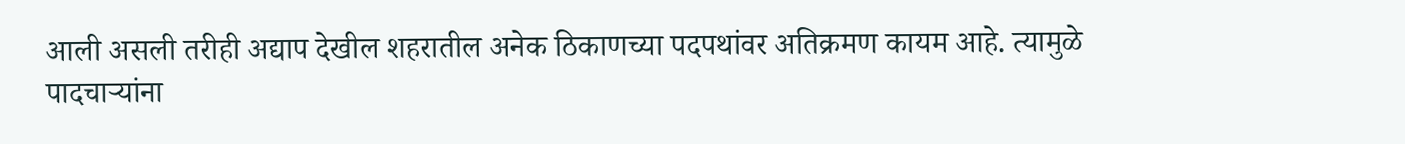आली असली तरीही अद्याप देखील शहरातील अनेक ठिकाणच्या पदपथांवर अतिक्रमण कायम आहे. त्यामुळे पादचाऱ्यांना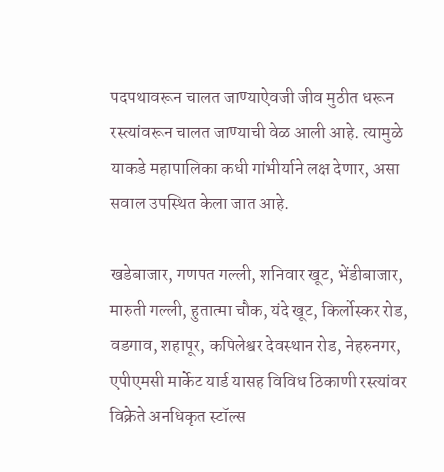पदपथावरून चालत जाण्याऐवजी जीव मुठीत धरून रस्त्यांवरून चालत जाण्याची वेळ आली आहे. त्यामुळे याकडे महापालिका कधी गांभीर्याने लक्ष देणार, असा सवाल उपस्थित केला जात आहे.

खडेबाजार, गणपत गल्ली, शनिवार खूट, भेंडीबाजार, मारुती गल्ली, हुतात्मा चौक, यंदे खूट, किर्लोस्कर रोड, वडगाव, शहापूर, कपिलेश्वर देवस्थान रोड, नेहरुनगर, एपीएमसी मार्केट यार्ड यासह विविध ठिकाणी रस्त्यांवर विक्रेते अनधिकृत स्टॉल्स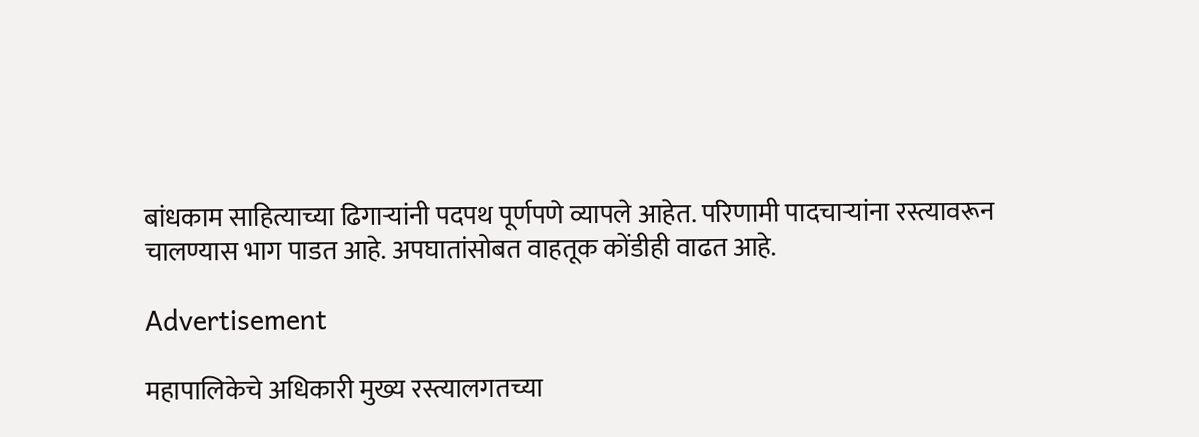बांधकाम साहित्याच्या ढिगाऱ्यांनी पदपथ पूर्णपणे व्यापले आहेत. परिणामी पादचाऱ्यांना रस्त्यावरून चालण्यास भाग पाडत आहे. अपघातांसोबत वाहतूक कोंडीही वाढत आहे.

Advertisement

महापालिकेचे अधिकारी मुख्य रस्त्यालगतच्या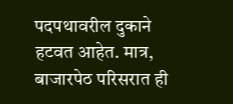पदपथावरील दुकाने हटवत आहेत. मात्र, बाजारपेठ परिसरात ही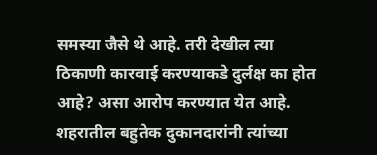समस्या जैसे थे आहे. तरी देखील त्या ठिकाणी कारवाई करण्याकडे दुर्लक्ष का होत आहे? असा आरोप करण्यात येत आहे. शहरातील बहुतेक दुकानदारांनी त्यांच्या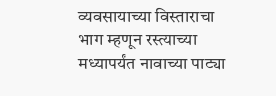व्यवसायाच्या विस्ताराचा भाग म्हणून रस्त्याच्या मध्यापर्यंत नावाच्या पाट्या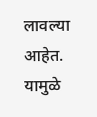लावल्या आहेत. यामुळे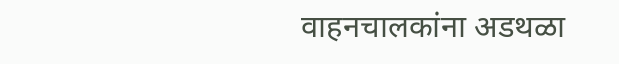वाहनचालकांना अडथळा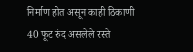निर्माण होत असून काही ठिकाणी 40 फूट रुंद असलेले रस्ते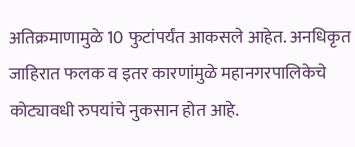अतिक्रमाणामुळे 10 फुटांपर्यंत आकसले आहेत. अनधिकृत जाहिरात फलक व इतर कारणांमुळे महानगरपालिकेचे कोट्यावधी रुपयांचे नुकसान होत आहे.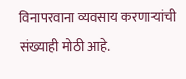विनापरवाना व्यवसाय करणाऱ्यांची संख्याही मोठी आहे.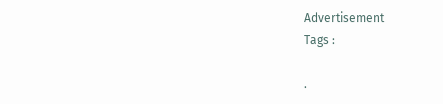Advertisement
Tags :

.